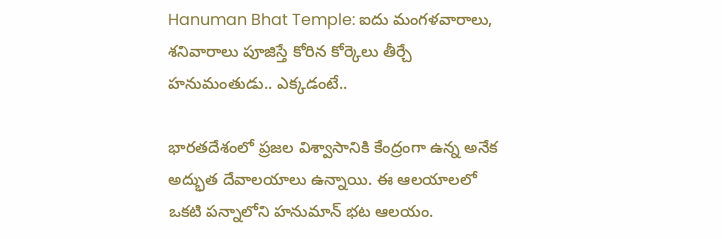Hanuman Bhat Temple: ఐదు మంగళవారాలు, శనివారాలు పూజిస్తే కోరిన కోర్కెలు తీర్చే హనుమంతుడు.. ఎక్కడంటే..

భారతదేశంలో ప్రజల విశ్వాసానికి కేంద్రంగా ఉన్న అనేక అద్భుత దేవాలయాలు ఉన్నాయి. ఈ ఆలయాలలో ఒకటి పన్నాలోని హనుమాన్ భట ఆలయం.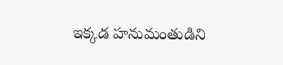ఇక్కడ హనుమంతుడిని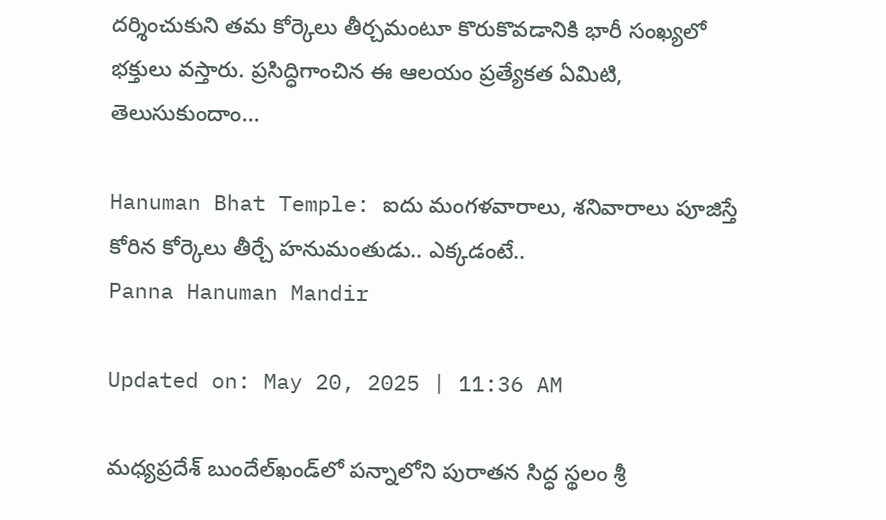దర్శించుకుని తమ కోర్కెలు తీర్చమంటూ కొరుకొవడానికి భారీ సంఖ్యలో భక్తులు వస్తారు. ప్రసిద్ధిగాంచిన ఈ ఆలయం ప్రత్యేకత ఏమిటి, తెలుసుకుందాం...

Hanuman Bhat Temple: ఐదు మంగళవారాలు, శనివారాలు పూజిస్తే కోరిన కోర్కెలు తీర్చే హనుమంతుడు.. ఎక్కడంటే..
Panna Hanuman Mandir

Updated on: May 20, 2025 | 11:36 AM

మధ్యప్రదేశ్ బుందేల్‌ఖండ్‌లో పన్నాలోని పురాతన సిద్ధ స్థలం శ్రీ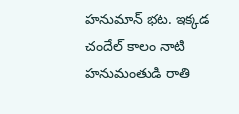హనుమాన్ భట. ఇక్కడ చందేల్ కాలం నాటి హనుమంతుడి రాతి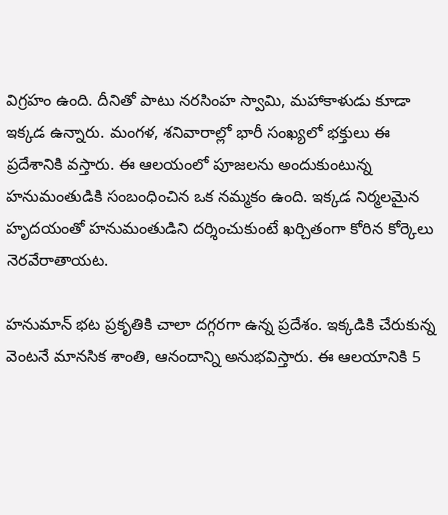విగ్రహం ఉంది. దీనితో పాటు నరసింహ స్వామి, మహాకాళుడు కూడా ఇక్కడ ఉన్నారు. మంగళ, శనివారాల్లో భారీ సంఖ్యలో భక్తులు ఈ ప్రదేశానికి వస్తారు. ఈ ఆలయంలో పూజలను అందుకుంటున్న హనుమంతుడికి సంబంధించిన ఒక నమ్మకం ఉంది. ఇక్కడ నిర్మలమైన హృదయంతో హనుమంతుడిని దర్శించుకుంటే ఖర్చితంగా కోరిన కోర్కెలు నెరవేరాతాయట.

హనుమాన్ భట ప్రకృతికి చాలా దగ్గరగా ఉన్న ప్రదేశం. ఇక్కడికి చేరుకున్న వెంటనే మానసిక శాంతి, ఆనందాన్ని అనుభవిస్తారు. ఈ ఆలయానికి 5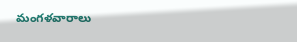మంగళవారాలు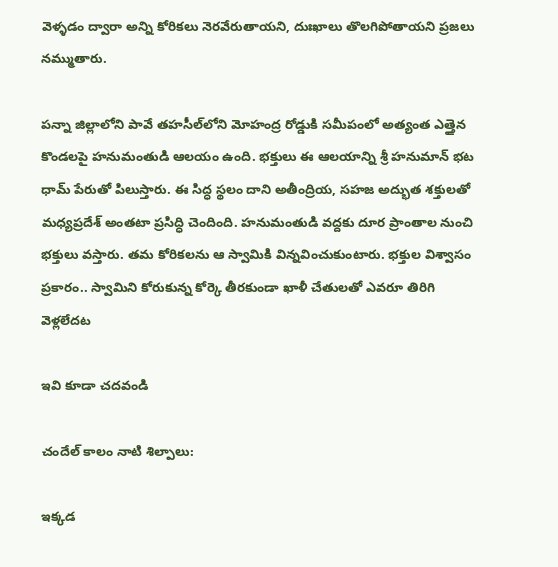వెళ్ళడం ద్వారా అన్ని కోరికలు నెరవేరుతాయని, దుఃఖాలు తొలగిపోతాయని ప్రజలు నమ్ముతారు.

పన్నా జిల్లాలోని పావే తహసీల్‌లోని మోహంద్ర రోడ్డుకి సమీపంలో అత్యంత ఎత్తైన కొండలపై హనుమంతుడి ఆలయం ఉంది. భక్తులు ఈ ఆలయాన్ని శ్రీ హనుమాన్ భట ధామ్ పేరుతో పిలుస్తారు. ఈ సిద్ధ స్థలం దాని అతీంద్రియ, సహజ అద్భుత శక్తులతో మధ్యప్రదేశ్ అంతటా ప్రసిద్ధి చెందింది. హనుమంతుడి వద్దకు దూర ప్రాంతాల నుంచి భక్తులు వస్తారు. తమ కోరికలను ఆ స్వామికి విన్నవించుకుంటారు. భక్తుల విశ్వాసం ప్రకారం.. స్వామిని కోరుకున్న కోర్కె తీరకుండా ఖాళీ చేతులతో ఎవరూ తిరిగి వెళ్లలేదట

ఇవి కూడా చదవండి

చందేల్ కాలం నాటి శిల్పాలు:

ఇక్కడ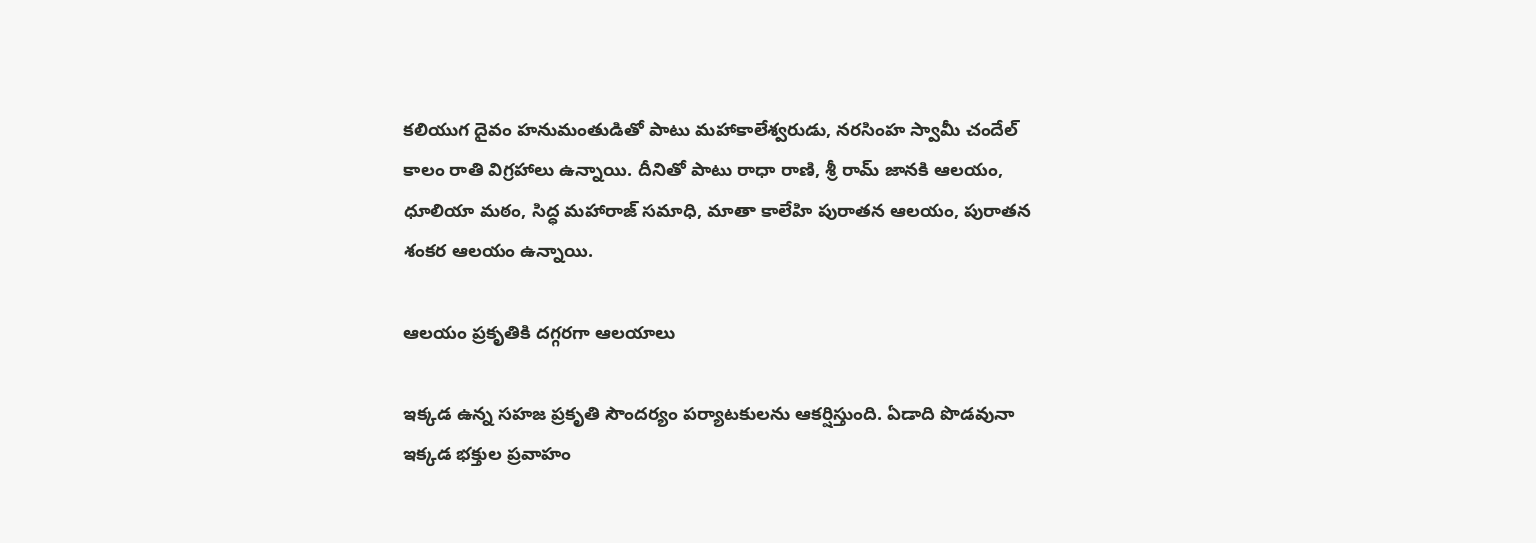కలియుగ దైవం హనుమంతుడితో పాటు మహాకాలేశ్వరుడు, నరసింహ స్వామీ చందేల్ కాలం రాతి విగ్రహాలు ఉన్నాయి. దీనితో పాటు రాధా రాణి, శ్రీ రామ్ జానకి ఆలయం, ధూలియా మఠం, సిద్ధ మహారాజ్ సమాధి, మాతా కాలేహి పురాతన ఆలయం, పురాతన శంకర ఆలయం ఉన్నాయి.

ఆలయం ప్రకృతికి దగ్గరగా ఆలయాలు

ఇక్కడ ఉన్న సహజ ప్రకృతి సౌందర్యం పర్యాటకులను ఆకర్షిస్తుంది. ఏడాది పొడవునా ఇక్కడ భక్తుల ప్రవాహం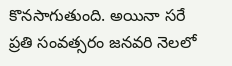కొనసాగుతుంది. అయినా సరే ప్రతి సంవత్సరం జనవరి నెలలో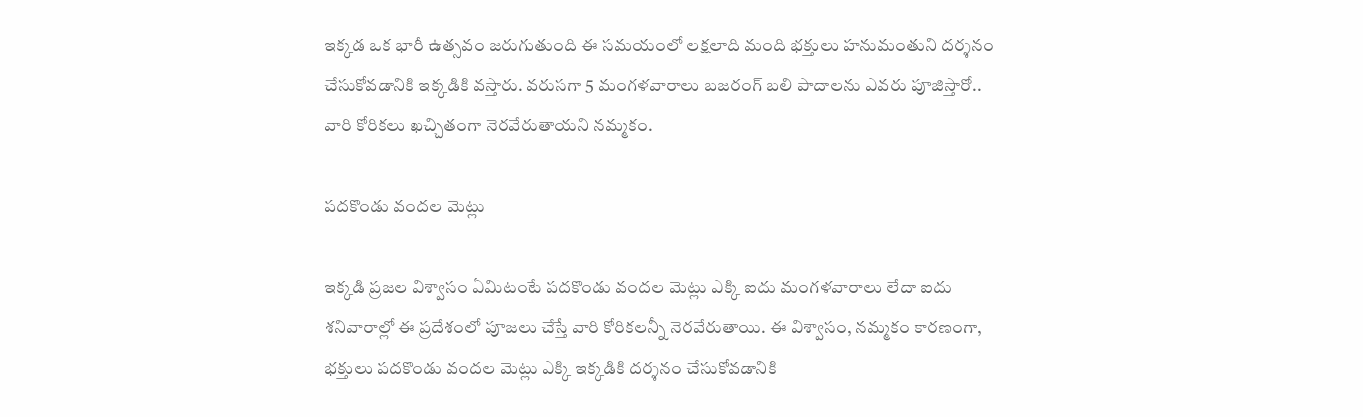ఇక్కడ ఒక భారీ ఉత్సవం జరుగుతుంది ఈ సమయంలో లక్షలాది మంది భక్తులు హనుమంతుని దర్శనం చేసుకోవడానికి ఇక్కడికి వస్తారు. వరుసగా 5 మంగళవారాలు బజరంగ్ బలి పాదాలను ఎవరు పూజిస్తారో.. వారి కోరికలు ఖచ్చితంగా నెరవేరుతాయని నమ్మకం.

పదకొండు వందల మెట్లు

ఇక్కడి ప్రజల విశ్వాసం ఏమిటంటే పదకొండు వందల మెట్లు ఎక్కి ఐదు మంగళవారాలు లేదా ఐదు శనివారాల్లో ఈ ప్రదేశంలో పూజలు చేస్తే వారి కోరికలన్నీ నెరవేరుతాయి. ఈ విశ్వాసం, నమ్మకం కారణంగా, భక్తులు పదకొండు వందల మెట్లు ఎక్కి ఇక్కడికి దర్శనం చేసుకోవడానికి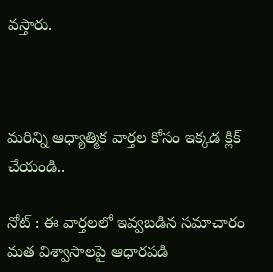వస్తారు.



మరిన్ని ఆధ్యాత్మిక వార్తల కోసం ఇక్కడ క్లిక్ చేయండి..

నోట్ : ఈ వార్తలలో ఇవ్వబడిన సమాచారం మత విశ్వాసాలపై ఆధారపడి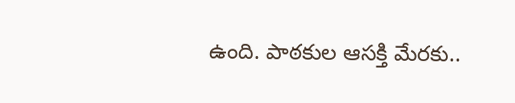ఉంది. పాఠకుల ఆసక్తి మేరకు..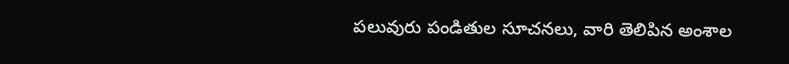పలువురు పండితుల సూచనలు, వారి తెలిపిన అంశాల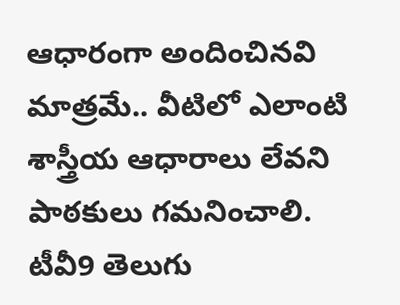ఆధారంగా అందించినవి మాత్రమే.. వీటిలో ఎలాంటి శాస్త్రీయ ఆధారాలు లేవని పాఠకులు గమనించాలి. టీవీ9 తెలుగు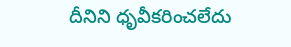దీనిని ధృవీకరించలేదు